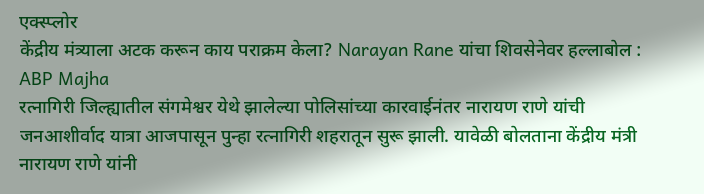एक्स्प्लोर
केंद्रीय मंत्र्याला अटक करून काय पराक्रम केला? Narayan Rane यांचा शिवसेनेवर हल्लाबोल : ABP Majha
रत्नागिरी जिल्ह्यातील संगमेश्वर येथे झालेल्या पोलिसांच्या कारवाईनंतर नारायण राणे यांची जनआशीर्वाद यात्रा आजपासून पुन्हा रत्नागिरी शहरातून सुरू झाली. यावेळी बोलताना केंद्रीय मंत्री नारायण राणे यांनी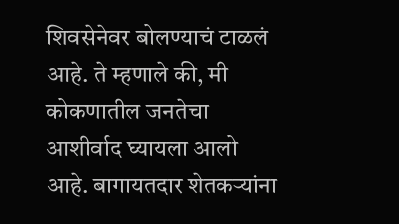शिवसेनेवर बोलण्याचं टाळलं आहे. ते म्हणाले की, मी कोकणातील जनतेचा आशीर्वाद घ्यायला आलो आहे. बागायतदार शेतकऱ्यांना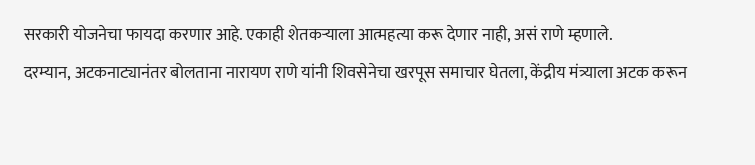सरकारी योजनेचा फायदा करणार आहे. एकाही शेतकऱ्याला आत्महत्या करू देणार नाही, असं राणे म्हणाले.
दरम्यान, अटकनाट्यानंतर बोलताना नारायण राणे यांनी शिवसेनेचा खरपूस समाचार घेतला, केंद्रीय मंत्र्याला अटक करून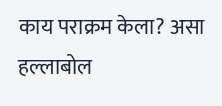काय पराक्रम केला? असा हल्लाबोल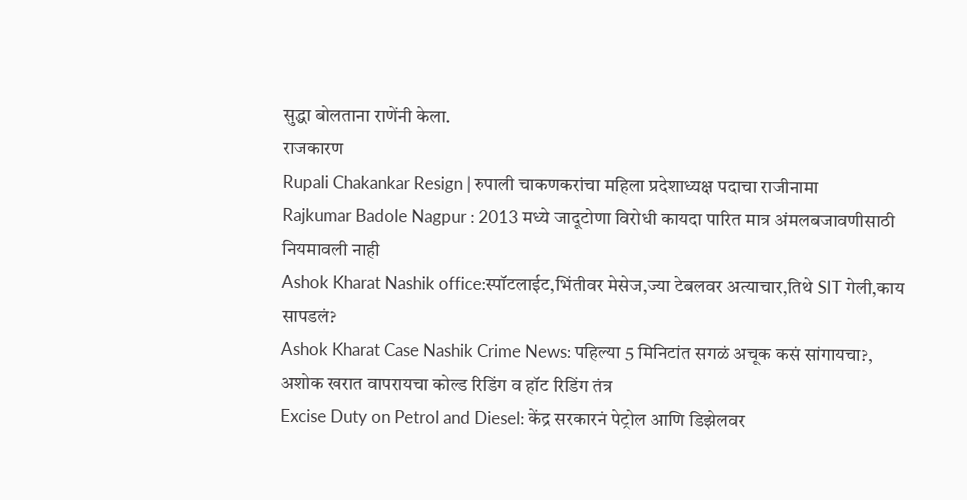सुद्धा बोलताना राणेंनी केला.
राजकारण
Rupali Chakankar Resign | रुपाली चाकणकरांचा महिला प्रदेशाध्यक्ष पदाचा राजीनामा
Rajkumar Badole Nagpur : 2013 मध्ये जादूटोणा विरोधी कायदा पारित मात्र अंमलबजावणीसाठी नियमावली नाही
Ashok Kharat Nashik office:स्पॉटलाईट,भिंतीवर मेसेज,ज्या टेबलवर अत्याचार,तिथे SIT गेली,काय सापडलं?
Ashok Kharat Case Nashik Crime News: पहिल्या 5 मिनिटांत सगळं अचूक कसं सांगायचा?, अशोक खरात वापरायचा कोल्ड रिडिंग व हॉट रिडिंग तंत्र
Excise Duty on Petrol and Diesel: केंद्र सरकारनं पेट्रोल आणि डिझेलवर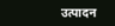उत्पादन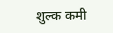शुल्क कमी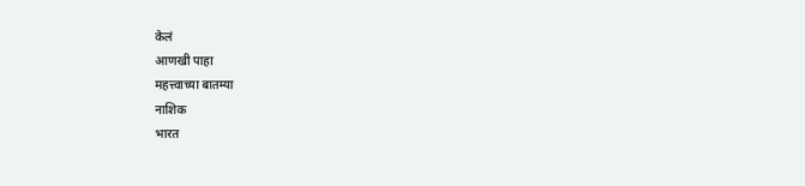केलं
आणखी पाहा
महत्त्वाच्या बातम्या
नाशिक
भारत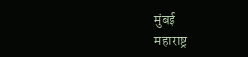मुंबई
महाराष्ट्र